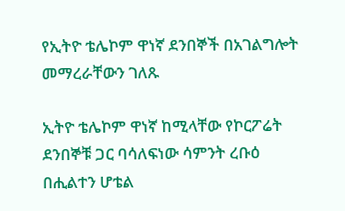የኢትዮ ቴሌኮም ዋነኛ ደንበኞች በአገልግሎት መማረራቸውን ገለጹ

ኢትዮ ቴሌኮም ዋነኛ ከሚላቸው የኮርፖሬት ደንበኞቹ ጋር ባሳለፍነው ሳምንት ረቡዕ በሒልተን ሆቴል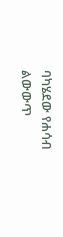ባካሄደው የሐሳብ ልውውጥ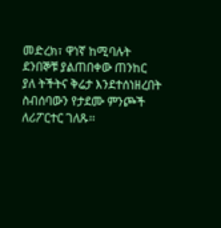መድረክ፣ ዋነኛ ከሚባሉት ደንበኞቹ ያልጠበቀው ጠንከር ያለ ትችትና ቅሬታ እንደተሰነዘረበት ስብሰባውን የታደሙ ምንጮች ለሪፖርተር ገለጹ፡፡